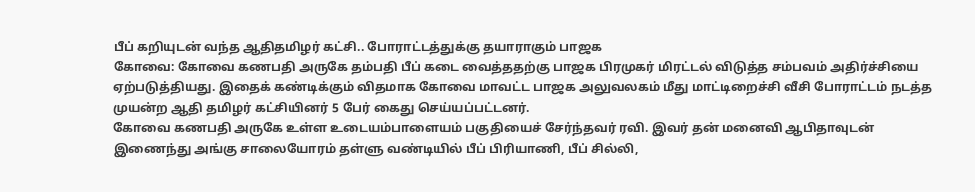பீப் கறியுடன் வந்த ஆதிதமிழர் கட்சி.. போராட்டத்துக்கு தயாராகும் பாஜக
கோவை: கோவை கணபதி அருகே தம்பதி பீப் கடை வைத்ததற்கு பாஜக பிரமுகர் மிரட்டல் விடுத்த சம்பவம் அதிர்ச்சியை ஏற்படுத்தியது. இதைக் கண்டிக்கும் விதமாக கோவை மாவட்ட பாஜக அலுவலகம் மீது மாட்டிறைச்சி வீசி போராட்டம் நடத்த முயன்ற ஆதி தமிழர் கட்சியினர் 5 பேர் கைது செய்யப்பட்டனர்.
கோவை கணபதி அருகே உள்ள உடையம்பாளையம் பகுதியைச் சேர்ந்தவர் ரவி. இவர் தன் மனைவி ஆபிதாவுடன் இணைந்து அங்கு சாலையோரம் தள்ளு வண்டியில் பீப் பிரியாணி, பீப் சில்லி,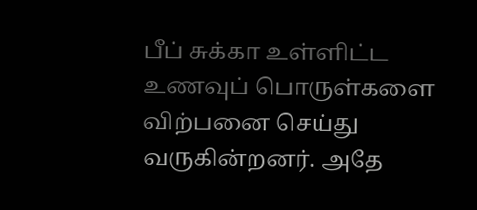பீப் சுக்கா உள்ளிட்ட உணவுப் பொருள்களை விற்பனை செய்து வருகின்றனர். அதே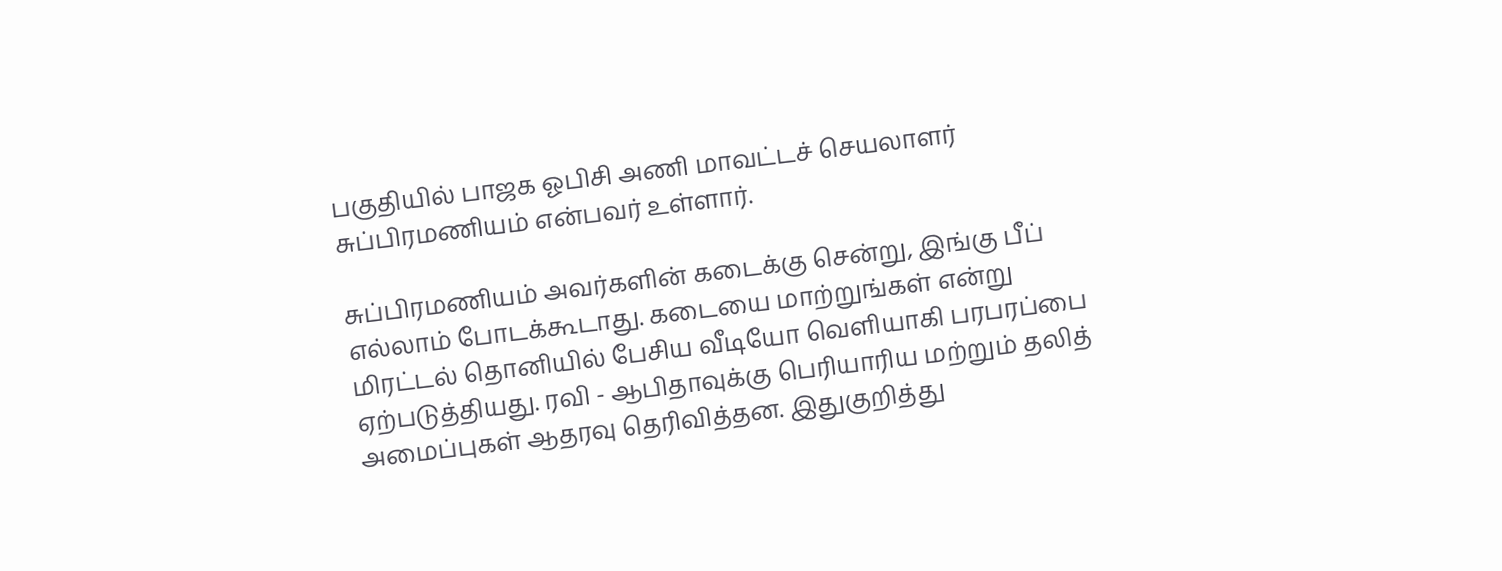பகுதியில் பாஜக ஓபிசி அணி மாவட்டச் செயலாளர் சுப்பிரமணியம் என்பவர் உள்ளார்.

சுப்பிரமணியம் அவர்களின் கடைக்கு சென்று, இங்கு பீப் எல்லாம் போடக்கூடாது. கடையை மாற்றுங்கள் என்று மிரட்டல் தொனியில் பேசிய வீடியோ வெளியாகி பரபரப்பை ஏற்படுத்தியது. ரவி - ஆபிதாவுக்கு பெரியாரிய மற்றும் தலித் அமைப்புகள் ஆதரவு தெரிவித்தன. இதுகுறித்து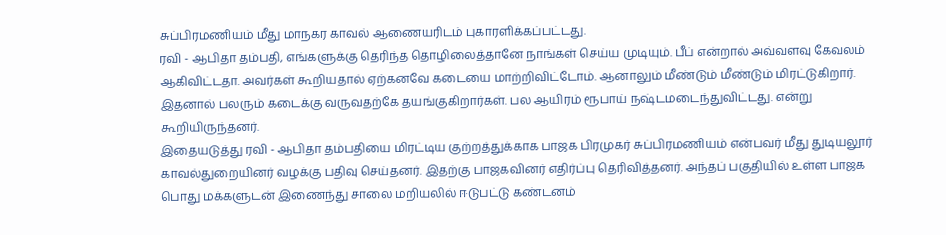சுப்பிரமணியம் மீது மாநகர காவல் ஆணையரிடம் புகாரளிக்கப்பட்டது.
ரவி - ஆபிதா தம்பதி, எங்களுக்கு தெரிந்த தொழிலைத்தானே நாங்கள் செய்ய முடியும். பீப் என்றால் அவ்வளவு கேவலம் ஆகிவிட்டதா. அவர்கள் கூறியதால் ஏற்கனவே கடையை மாற்றிவிட்டோம். ஆனாலும் மீண்டும் மீண்டும் மிரட்டுகிறார். இதனால் பலரும் கடைக்கு வருவதற்கே தயங்குகிறார்கள். பல ஆயிரம் ரூபாய் நஷ்டமடைந்துவிட்டது. என்று கூறியிருந்தனர்.
இதையடுத்து ரவி - ஆபிதா தம்பதியை மிரட்டிய குற்றத்துக்காக பாஜக பிரமுகர் சுப்பிரமணியம் என்பவர் மீது துடியலூர் காவல்துறையினர் வழக்கு பதிவு செய்தனர். இதற்கு பாஜகவினர் எதிர்ப்பு தெரிவித்தனர். அந்தப் பகுதியில் உள்ள பாஜக பொது மக்களுடன் இணைந்து சாலை மறியலில் ஈடுபட்டு கண்டனம்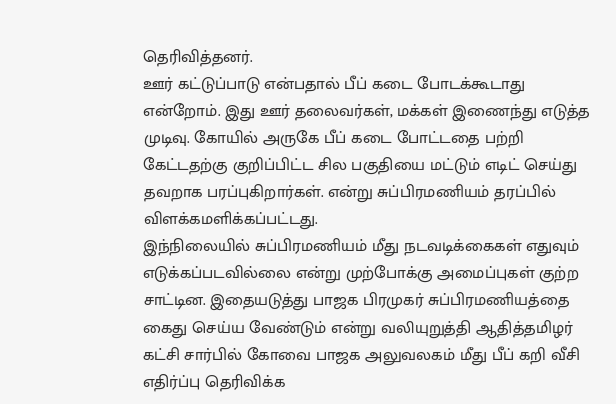தெரிவித்தனர்.
ஊர் கட்டுப்பாடு என்பதால் பீப் கடை போடக்கூடாது என்றோம். இது ஊர் தலைவர்கள், மக்கள் இணைந்து எடுத்த முடிவு. கோயில் அருகே பீப் கடை போட்டதை பற்றி கேட்டதற்கு குறிப்பிட்ட சில பகுதியை மட்டும் எடிட் செய்து தவறாக பரப்புகிறார்கள். என்று சுப்பிரமணியம் தரப்பில் விளக்கமளிக்கப்பட்டது.
இந்நிலையில் சுப்பிரமணியம் மீது நடவடிக்கைகள் எதுவும் எடுக்கப்படவில்லை என்று முற்போக்கு அமைப்புகள் குற்ற சாட்டின. இதையடுத்து பாஜக பிரமுகர் சுப்பிரமணியத்தை கைது செய்ய வேண்டும் என்று வலியுறுத்தி ஆதித்தமிழர் கட்சி சார்பில் கோவை பாஜக அலுவலகம் மீது பீப் கறி வீசி எதிர்ப்பு தெரிவிக்க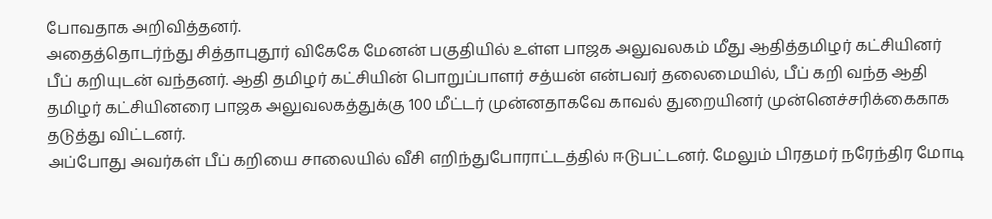போவதாக அறிவித்தனர்.
அதைத்தொடர்ந்து சித்தாபுதூர் விகேகே மேனன் பகுதியில் உள்ள பாஜக அலுவலகம் மீது ஆதித்தமிழர் கட்சியினர் பீப் கறியுடன் வந்தனர். ஆதி தமிழர் கட்சியின் பொறுப்பாளர் சத்யன் என்பவர் தலைமையில், பீப் கறி வந்த ஆதி தமிழர் கட்சியினரை பாஜக அலுவலகத்துக்கு 100 மீட்டர் முன்னதாகவே காவல் துறையினர் முன்னெச்சரிக்கைகாக தடுத்து விட்டனர்.
அப்போது அவர்கள் பீப் கறியை சாலையில் வீசி எறிந்துபோராட்டத்தில் ஈடுபட்டனர். மேலும் பிரதமர் நரேந்திர மோடி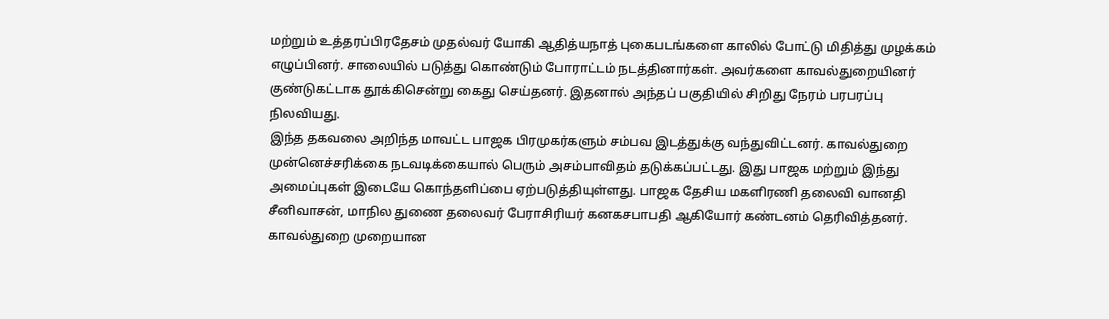மற்றும் உத்தரப்பிரதேசம் முதல்வர் யோகி ஆதித்யநாத் புகைபடங்களை காலில் போட்டு மிதித்து முழக்கம் எழுப்பினர். சாலையில் படுத்து கொண்டும் போராட்டம் நடத்தினார்கள். அவர்களை காவல்துறையினர் குண்டுகட்டாக தூக்கிசென்று கைது செய்தனர். இதனால் அந்தப் பகுதியில் சிறிது நேரம் பரபரப்பு நிலவியது.
இந்த தகவலை அறிந்த மாவட்ட பாஜக பிரமுகர்களும் சம்பவ இடத்துக்கு வந்துவிட்டனர். காவல்துறை முன்னெச்சரிக்கை நடவடிக்கையால் பெரும் அசம்பாவிதம் தடுக்கப்பட்டது. இது பாஜக மற்றும் இந்து அமைப்புகள் இடையே கொந்தளிப்பை ஏற்படுத்தியுள்ளது. பாஜக தேசிய மகளிரணி தலைவி வானதி சீனிவாசன், மாநில துணை தலைவர் பேராசிரியர் கனகசபாபதி ஆகியோர் கண்டனம் தெரிவித்தனர்.
காவல்துறை முறையான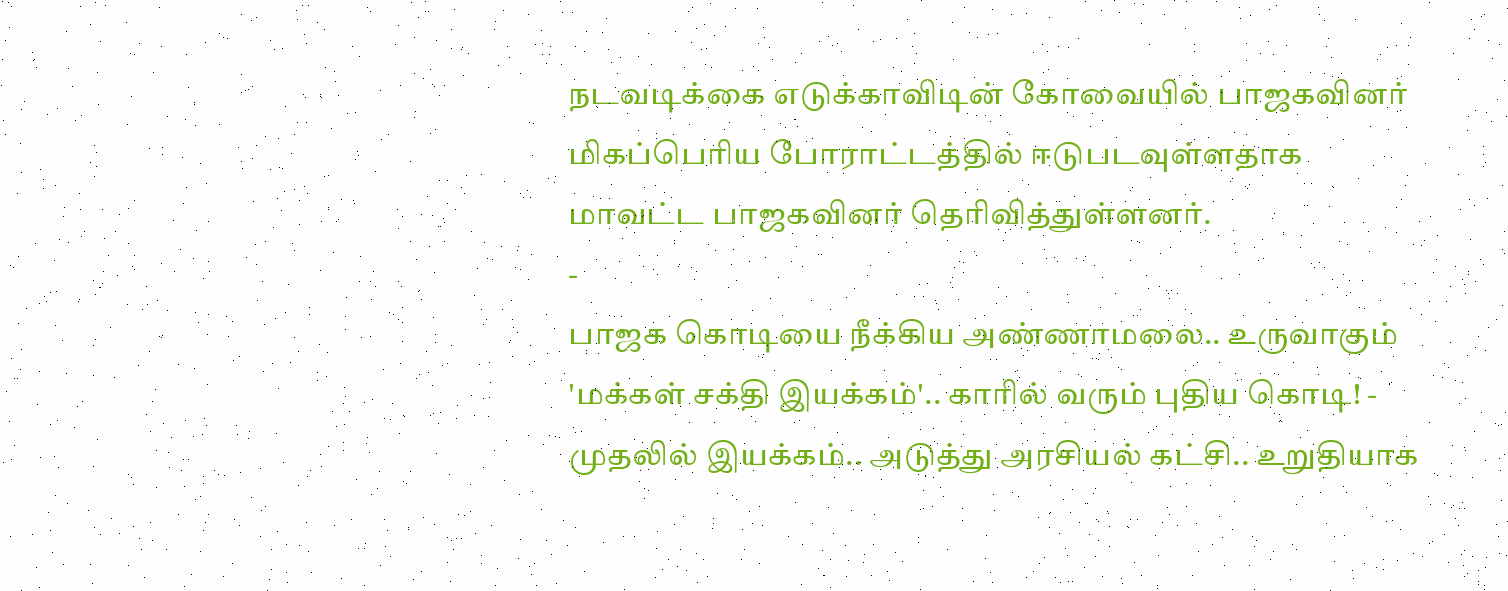நடவடிக்கை எடுக்காவிடின் கோவையில் பாஜகவினர் மிகப்பெரிய போராட்டத்தில் ஈடுபடவுள்ளதாக மாவட்ட பாஜகவினர் தெரிவித்துள்ளனர்.
-
பாஜக கொடியை நீக்கிய அண்ணாமலை.. உருவாகும் 'மக்கள் சக்தி இயக்கம்'.. காரில் வரும் புதிய கொடி! -
முதலில் இயக்கம்.. அடுத்து அரசியல் கட்சி.. உறுதியாக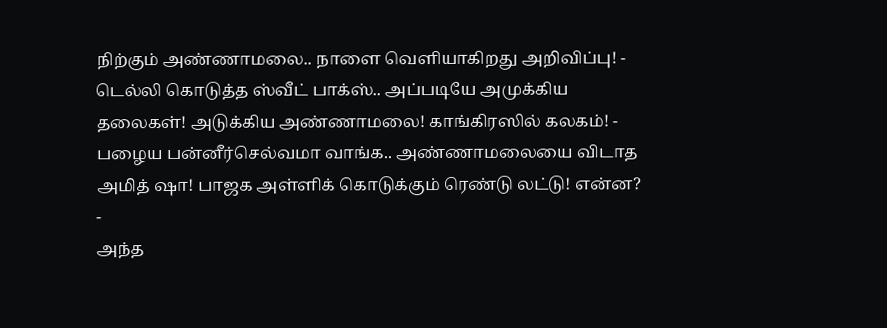நிற்கும் அண்ணாமலை.. நாளை வெளியாகிறது அறிவிப்பு! -
டெல்லி கொடுத்த ஸ்வீட் பாக்ஸ்.. அப்படியே அமுக்கிய தலைகள்! அடுக்கிய அண்ணாமலை! காங்கிரஸில் கலகம்! -
பழைய பன்னீர்செல்வமா வாங்க.. அண்ணாமலையை விடாத அமித் ஷா! பாஜக அள்ளிக் கொடுக்கும் ரெண்டு லட்டு! என்ன? -
அந்த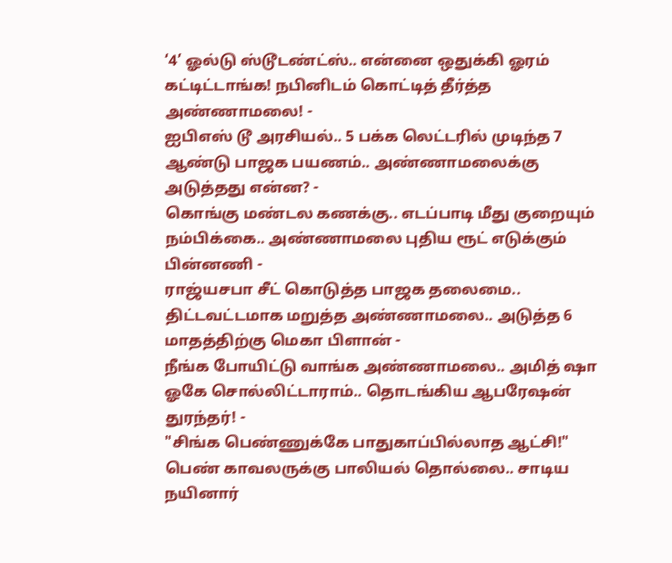‘4’ ஓல்டு ஸ்டூடண்ட்ஸ்.. என்னை ஒதுக்கி ஓரம் கட்டிட்டாங்க! நபினிடம் கொட்டித் தீர்த்த அண்ணாமலை! -
ஐபிஎஸ் டூ அரசியல்.. 5 பக்க லெட்டரில் முடிந்த 7 ஆண்டு பாஜக பயணம்.. அண்ணாமலைக்கு அடுத்தது என்ன? -
கொங்கு மண்டல கணக்கு.. எடப்பாடி மீது குறையும் நம்பிக்கை.. அண்ணாமலை புதிய ரூட் எடுக்கும் பின்னணி -
ராஜ்யசபா சீட் கொடுத்த பாஜக தலைமை.. திட்டவட்டமாக மறுத்த அண்ணாமலை.. அடுத்த 6 மாதத்திற்கு மெகா பிளான் -
நீங்க போயிட்டு வாங்க அண்ணாமலை.. அமித் ஷா ஓகே சொல்லிட்டாராம்.. தொடங்கிய ஆபரேஷன் துரந்தர்! -
"சிங்க பெண்ணுக்கே பாதுகாப்பில்லாத ஆட்சி!" பெண் காவலருக்கு பாலியல் தொல்லை.. சாடிய நயினார்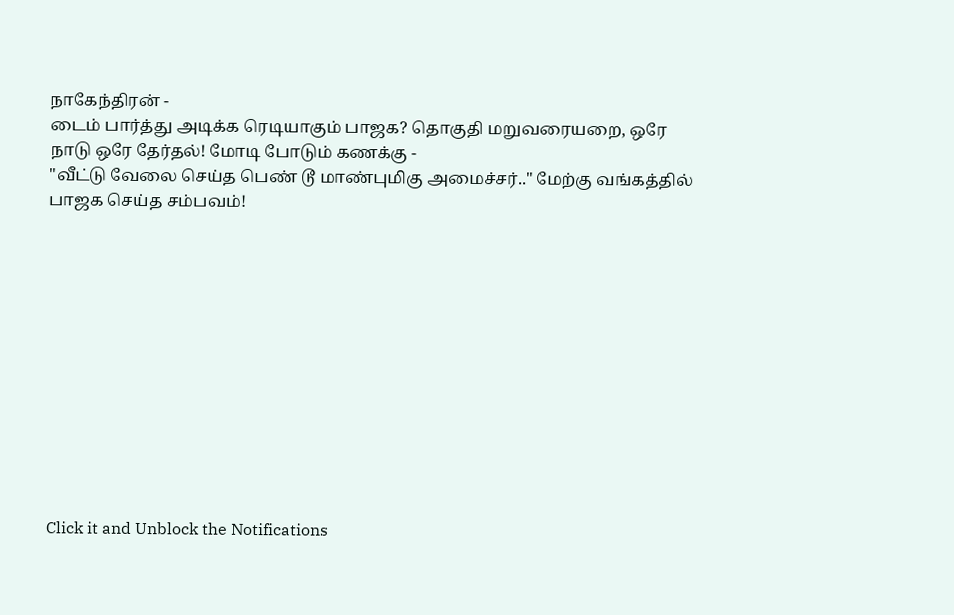நாகேந்திரன் -
டைம் பார்த்து அடிக்க ரெடியாகும் பாஜக? தொகுதி மறுவரையறை, ஒரே நாடு ஒரே தேர்தல்! மோடி போடும் கணக்கு -
"வீட்டு வேலை செய்த பெண் டூ மாண்புமிகு அமைச்சர்.." மேற்கு வங்கத்தில் பாஜக செய்த சம்பவம்!












Click it and Unblock the Notifications